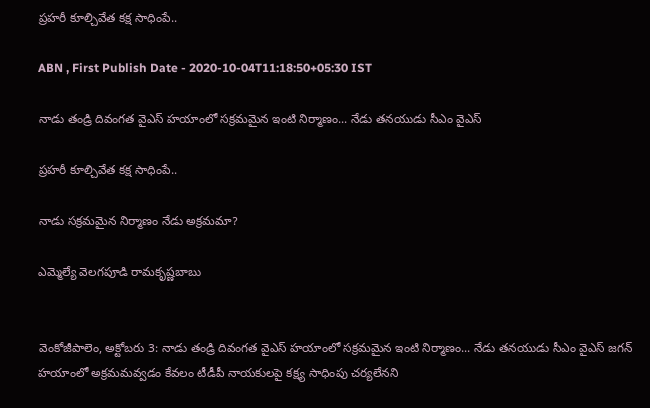ప్రహరీ కూల్చివేత కక్ష సాధింపే..

ABN , First Publish Date - 2020-10-04T11:18:50+05:30 IST

నాడు తండ్రి దివంగత వైఎస్‌ హయాంలో సక్రమమైన ఇంటి నిర్మాణం... నేడు తనయుడు సీఎం వైఎస్‌

ప్రహరీ కూల్చివేత కక్ష సాధింపే..

నాడు సక్రమమైన నిర్మాణం నేడు అక్రమమా?

ఎమ్మెల్యే వెలగపూడి రామకృష్ణబాబు


వెంకోజీపాలెం, అక్టోబరు 3: నాడు తండ్రి దివంగత వైఎస్‌ హయాంలో సక్రమమైన ఇంటి నిర్మాణం... నేడు తనయుడు సీఎం వైఎస్‌ జగన్‌ హయాంలో అక్రమమవ్వడం కేవలం టీడీపీ నాయకులపై కక్ష్య సాధింపు చర్యలేనని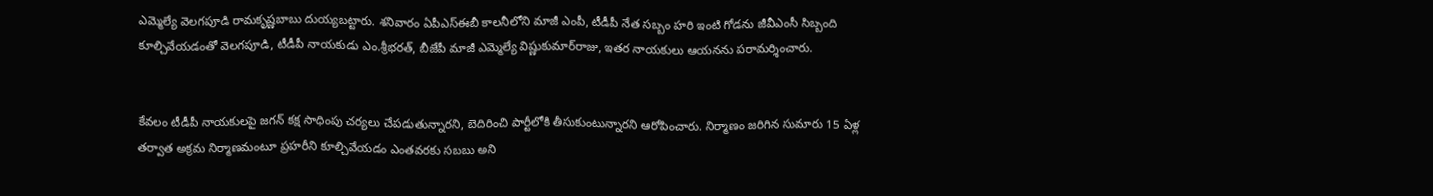ఎమ్మెల్యే వెలగపూడి రామకృష్ణబాబు దుయ్యబట్టారు. శనివారం ఏపీఎస్‌ఈబీ కాలనీలోని మాజీ ఎంపీ, టీడీపీ నేత సబ్బం హరి ఇంటి గోడను జీవీఎంసీ సిబ్బంది కూల్చివేయడంతో వెలగపూడి, టీడీపీ నాయకుడు ఎం.శ్రీభరత్‌, బీజేపీ మాజీ ఎమ్మెల్యే విష్ణుకుమార్‌రాజు, ఇతర నాయకులు ఆయనను పరామర్శించారు.


కేవలం టీడీపీ నాయకులపై జగన్‌ కక్ష సాధింపు చర్యలు చేపడుతున్నారని, బెదిరించి పార్టీలోకి తీసుకుంటున్నారని ఆరోపించారు. నిర్మాణం జరిగిన సుమారు 15 ఏళ్ల తర్వాత అక్రమ నిర్మాణమంటూ ప్రహరీని కూల్చివేయడం ఎంతవరకు సబబు అని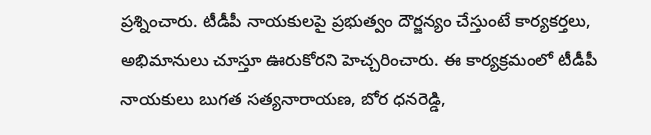ప్రశ్నించారు. టీడీపీ నాయకులపై ప్రభుత్వం దౌర్జన్యం చేస్తుంటే కార్యకర్తలు, అభిమానులు చూస్తూ ఊరుకోరని హెచ్చరించారు. ఈ కార్యక్రమంలో టీడీపీ నాయకులు బుగత సత్యనారాయణ, బోర ధనరెడ్డి,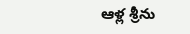ఆళ్ల శ్రీను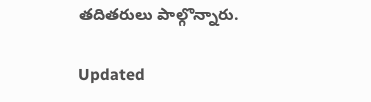తదితరులు పాల్గొన్నారు.

Updated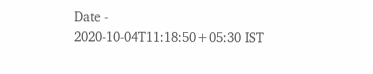Date - 2020-10-04T11:18:50+05:30 IST